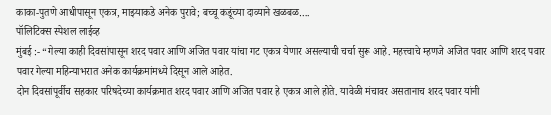काका-पुतणे आधीपासून एकत्र, माझ्याकडे अनेक पुरावे; बच्चू कडूंच्या दाव्याने खळबळ….
पॉलिटिक्स स्पेशल लाईव्ह
मुंबई :- “गेल्या काही दिवसांपासून शरद पवार आणि अजित पवार यांचा गट एकत्र येणार असल्याची चर्चा सुरू आहे. महत्त्वाचे म्हणजे अजित पवार आणि शरद पवार पवार गेल्या महिन्याभरात अनेक कार्यक्रमांमध्ये दिसून आले आहेत.
दोन दिवसांपूर्वीच सहकार परिषदेच्या कार्यक्रमात शरद पवार आणि अजित पवार हे एकत्र आले होते. यावेळी मंचावर असतानाच शरद पवार यांनी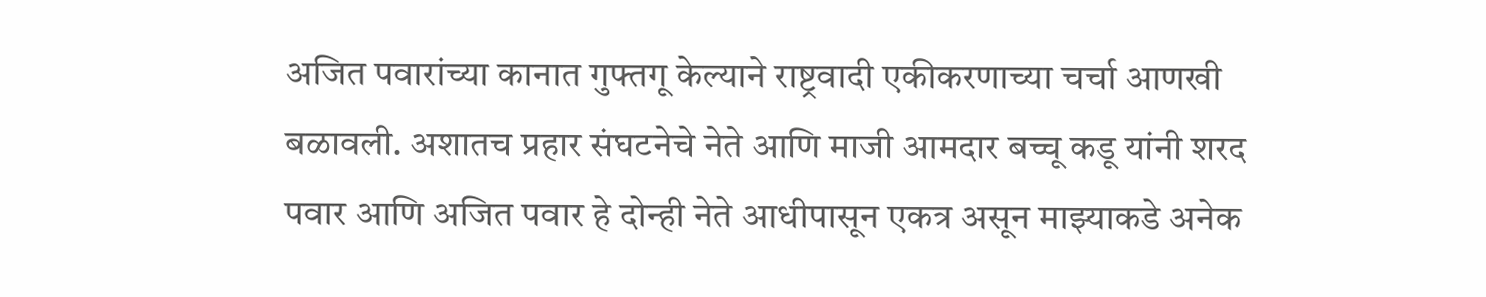अजित पवारांच्या कानात गुफ्तगू केल्याने राष्ट्रवादी एकीकरणाच्या चर्चा आणखी बळावली. अशातच प्रहार संघटनेचे नेते आणि माजी आमदार बच्चू कडू यांनी शरद पवार आणि अजित पवार हे दोन्ही नेते आधीपासून एकत्र असून माझ्याकडे अनेक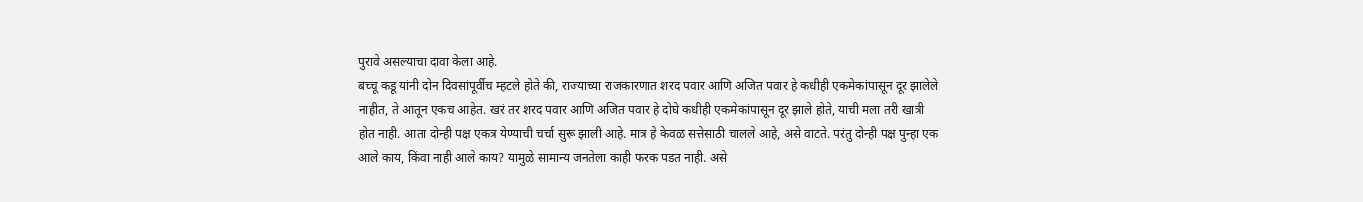पुरावे असल्याचा दावा केला आहे.
बच्चू कडू यांनी दोन दिवसांपूर्वीच म्हटले होते की, राज्याच्या राजकारणात शरद पवार आणि अजित पवार हे कधीही एकमेकांपासून दूर झालेले नाहीत, ते आतून एकच आहेत. खरं तर शरद पवार आणि अजित पवार हे दोघे कधीही एकमेकांपासून दूर झाले होते, याची मला तरी खात्री होत नाही. आता दोन्ही पक्ष एकत्र येण्याची चर्चा सुरू झाली आहे. मात्र हे केवळ सत्तेसाठी चालले आहे, असे वाटते. परंतु दोन्ही पक्ष पुन्हा एक आले काय, किंवा नाही आले काय? यामुळे सामान्य जनतेला काही फरक पडत नाही. असे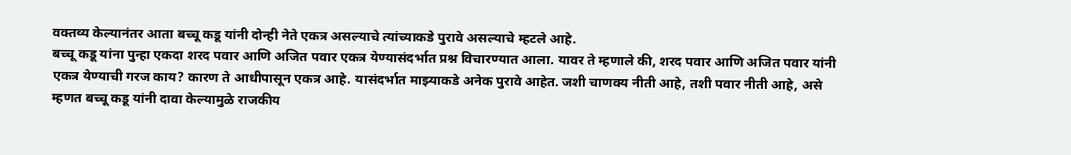वक्तव्य केल्यानंतर आता बच्चू कडू यांनी दोन्ही नेते एकत्र असल्याचे त्यांच्याकडे पुरावे असल्याचे म्हटले आहे.
बच्चू कडू यांना पुन्हा एकदा शरद पवार आणि अजित पवार एकत्र येण्यासंदर्भात प्रश्न विचारण्यात आला. यावर ते म्हणाले की, शरद पवार आणि अजित पवार यांनी एकत्र येण्याची गरज काय? कारण ते आधीपासून एकत्र आहे. यासंदर्भात माझ्याकडे अनेक पुरावे आहेत. जशी चाणक्य नीती आहे, तशी पवार नीती आहे, असे म्हणत बच्चू कडू यांनी दावा केल्यामुळे राजकीय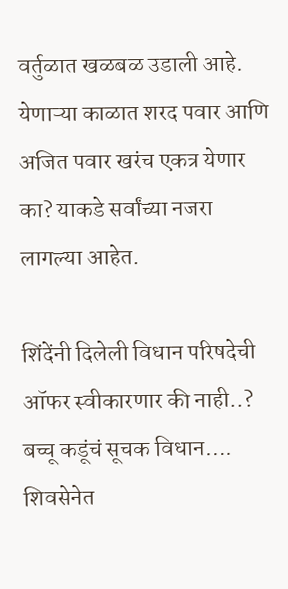वर्तुळात खळबळ उडाली आहे. येणाऱ्या काळात शरद पवार आणि अजित पवार खरंच एकत्र येणार का? याकडे सर्वांच्या नजरा लागल्या आहेत.

शिंदेंनी दिलेली विधान परिषदेची ऑफर स्वीकारणार की नाही..? बच्चू कडूंचं सूचक विधान….
शिवसेनेत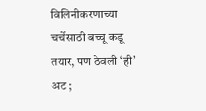विलिनीकरणाच्या चर्चेसाठी बच्चू कडू तयार, पण ठेवली ‘ही’ अट ;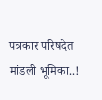पत्रकार परिषदेत मांडली भूमिका..!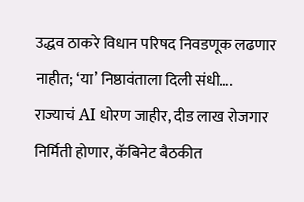उद्धव ठाकरे विधान परिषद निवडणूक लढणार नाहीत; ‘या’ निष्ठावंताला दिली संधी….
राज्याचं AI धोरण जाहीर, दीड लाख रोजगार निर्मिती होणार, कॅबिनेट बैठकीत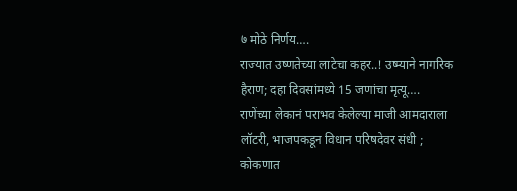७ मोठे निर्णय….
राज्यात उष्णतेच्या लाटेचा कहर..! उष्म्याने नागरिक हैराण; दहा दिवसांमध्ये 15 जणांचा मृत्यू….
राणेंच्या लेकानं पराभव केलेल्या माजी आमदाराला लॉटरी, भाजपकडून विधान परिषदेवर संधी ; कोकणात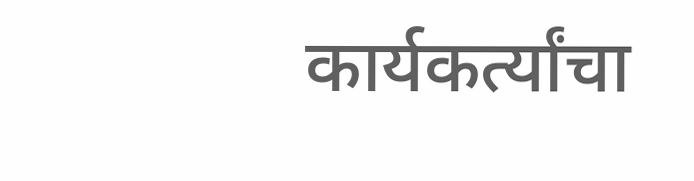कार्यकर्त्यांचा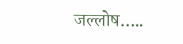जल्लोष…..